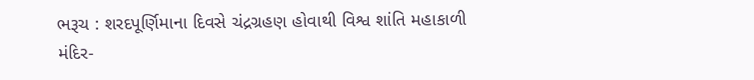ભરૂચ : શરદપૂર્ણિમાના દિવસે ચંદ્રગ્રહણ હોવાથી વિશ્વ શાંતિ મહાકાળી મંદિર-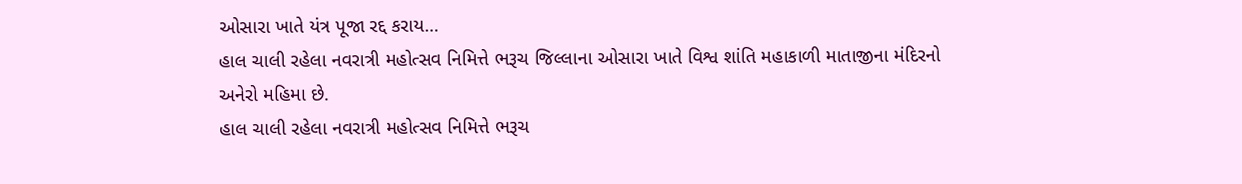ઓસારા ખાતે યંત્ર પૂજા રદ્દ કરાય…
હાલ ચાલી રહેલા નવરાત્રી મહોત્સવ નિમિત્તે ભરૂચ જિલ્લાના ઓસારા ખાતે વિશ્વ શાંતિ મહાકાળી માતાજીના મંદિરનો અનેરો મહિમા છે.
હાલ ચાલી રહેલા નવરાત્રી મહોત્સવ નિમિત્તે ભરૂચ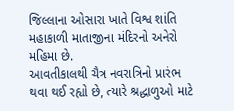જિલ્લાના ઓસારા ખાતે વિશ્વ શાંતિ મહાકાળી માતાજીના મંદિરનો અનેરો મહિમા છે.
આવતીકાલથી ચૈત્ર નવરાત્રિનો પ્રારંભ થવા થઈ રહ્યો છે, ત્યારે શ્રદ્ધાળુઓ માટે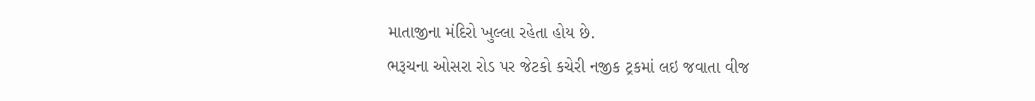માતાજીના મંદિરો ખુલ્લા રહેતા હોય છે.
ભરૂચના ઓસરા રોડ પર જેટકો કચેરી નજીક ટ્રકમાં લઇ જવાતા વીજ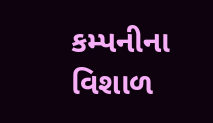કમ્પનીના વિશાળ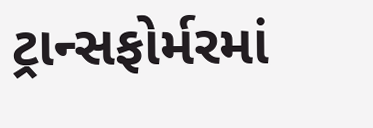ટ્રાન્સફોર્મરમાં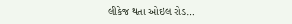લીકેજ થતા ઓઇલ રોડ…